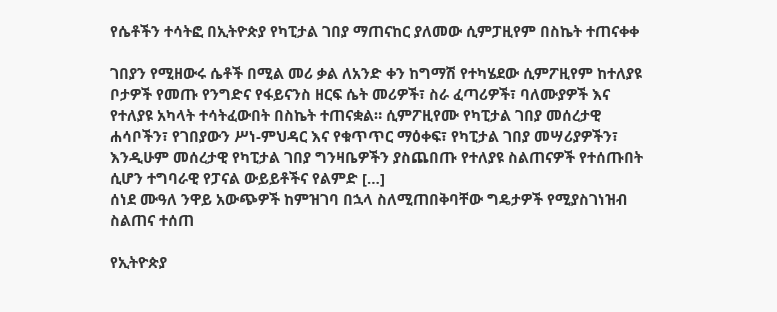የሴቶችን ተሳትፎ በኢትዮጵያ የካፒታል ገበያ ማጠናከር ያለመው ሲምፓዚየም በስኬት ተጠናቀቀ

ገበያን የሚዘውሩ ሴቶች በሚል መሪ ቃል ለአንድ ቀን ከግማሽ የተካሄደው ሲምፖዚየም ከተለያዩ ቦታዎች የመጡ የንግድና የፋይናንስ ዘርፍ ሴት መሪዎች፣ ስራ ፈጣሪዎች፣ ባለሙያዎች እና የተለያዩ አካላት ተሳትፈውበት በስኬት ተጠናቋል። ሲምፖዚየሙ የካፒታል ገበያ መሰረታዊ ሐሳቦችን፣ የገበያውን ሥነ-ምህዳር እና የቁጥጥር ማዕቀፍ፣ የካፒታል ገበያ መሣሪያዎችን፣ እንዲሁም መሰረታዊ የካፒታል ገበያ ግንዛቤዎችን ያስጨበጡ የተለያዩ ስልጠናዎች የተሰጡበት ሲሆን ተግባራዊ የፓናል ውይይቶችና የልምድ […]
ሰነደ ሙዓለ ንዋይ አውጭዎች ከምዝገባ በኋላ ስለሚጠበቅባቸው ግዴታዎች የሚያስገነዝብ ስልጠና ተሰጠ

የኢትዮጵያ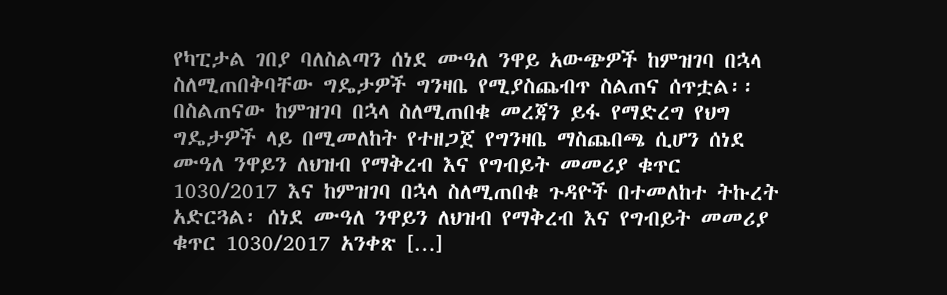የካፒታል ገበያ ባለስልጣን ሰነደ ሙዓለ ንዋይ አውጭዎች ከምዝገባ በኋላ ስለሚጠበቅባቸው ግዴታዎች ግንዛቤ የሚያስጨብጥ ስልጠና ሰጥቷል፡፡ በስልጠናው ከምዝገባ በኋላ ስለሚጠበቁ መረጃን ይፋ የማድረግ የህግ ግዴታዎች ላይ በሚመለከት የተዘጋጀ የግንዛቤ ማስጨበጫ ሲሆን ሰነደ ሙዓለ ንዋይን ለህዝብ የማቅረብ እና የግብይት መመሪያ ቁጥር 1030/2017 እና ከምዝገባ በኋላ ስለሚጠበቁ ጉዳዮች በተመለከተ ትኩረት አድርጓል፡ ሰነደ ሙዓለ ንዋይን ለህዝብ የማቅረብ እና የግብይት መመሪያ ቁጥር 1030/2017 አንቀጽ […]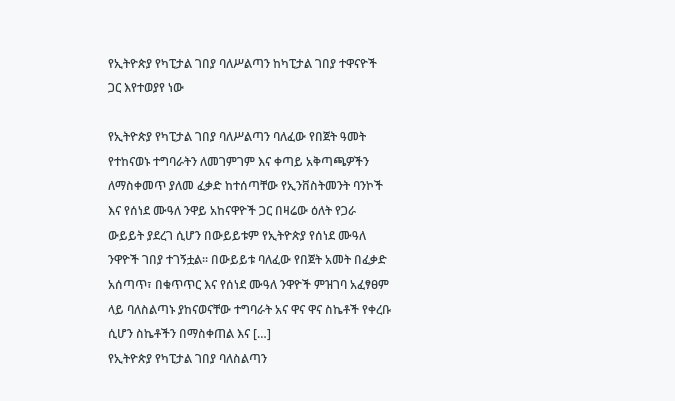የኢትዮጵያ የካፒታል ገበያ ባለሥልጣን ከካፒታል ገበያ ተዋናዮች ጋር እየተወያየ ነው

የኢትዮጵያ የካፒታል ገበያ ባለሥልጣን ባለፈው የበጀት ዓመት የተከናወኑ ተግባራትን ለመገምገም እና ቀጣይ አቅጣጫዎችን ለማስቀመጥ ያለመ ፈቃድ ከተሰጣቸው የኢንቨስትመንት ባንኮች እና የሰነደ ሙዓለ ንዋይ አከናዋዮች ጋር በዛሬው ዕለት የጋራ ውይይት ያደረገ ሲሆን በውይይቱም የኢትዮጵያ የሰነደ ሙዓለ ንዋዮች ገበያ ተገኝቷል፡፡ በውይይቱ ባለፈው የበጀት አመት በፈቃድ አሰጣጥ፣ በቁጥጥር እና የሰነደ ሙዓለ ንዋዮች ምዝገባ አፈፃፀም ላይ ባለስልጣኑ ያከናወናቸው ተግባራት አና ዋና ዋና ስኬቶች የቀረቡ ሲሆን ስኬቶችን በማስቀጠል እና […]
የኢትዮጵያ የካፒታል ገበያ ባለስልጣን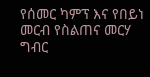የሰመር ካምፕ እና የበይነ መርብ የስልጠና መርሃ ግብር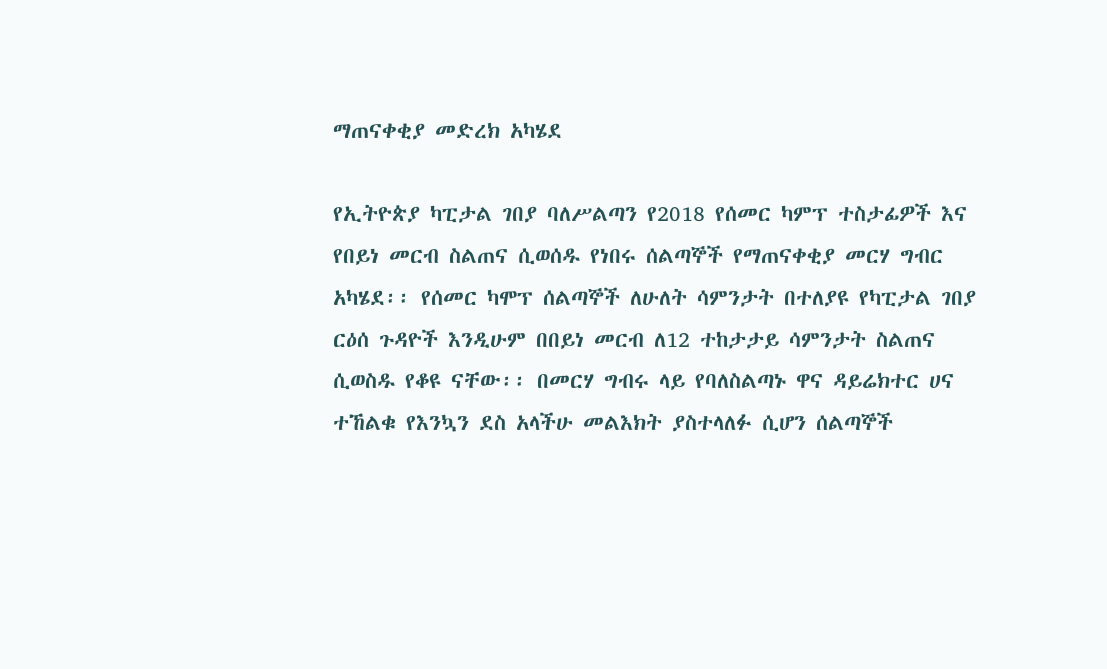ማጠናቀቂያ መድረክ አካሄደ

የኢትዮጵያ ካፒታል ገበያ ባለሥልጣን የ2018 የሰመር ካምፕ ተስታፊዎች እና የበይነ መርብ ስልጠና ሲወሰዱ የነበሩ ሰልጣኞች የማጠናቀቂያ መርሃ ግብር አካሄደ፡፡ የሰመር ካሞፕ ሰልጣኞች ለሁለት ሳምንታት በተለያዩ የካፒታል ገበያ ርዕሰ ጉዳዮች እንዲሁም በበይነ መርብ ለ12 ተከታታይ ሳምንታት ስልጠና ሲወስዱ የቆዩ ናቸው፡፡ በመርሃ ግብሩ ላይ የባለስልጣኑ ዋና ዳይሬክተር ሀና ተኸልቁ የእንኳን ደስ አላችሁ መልእክት ያስተላለፉ ሲሆን ሰልጣኞች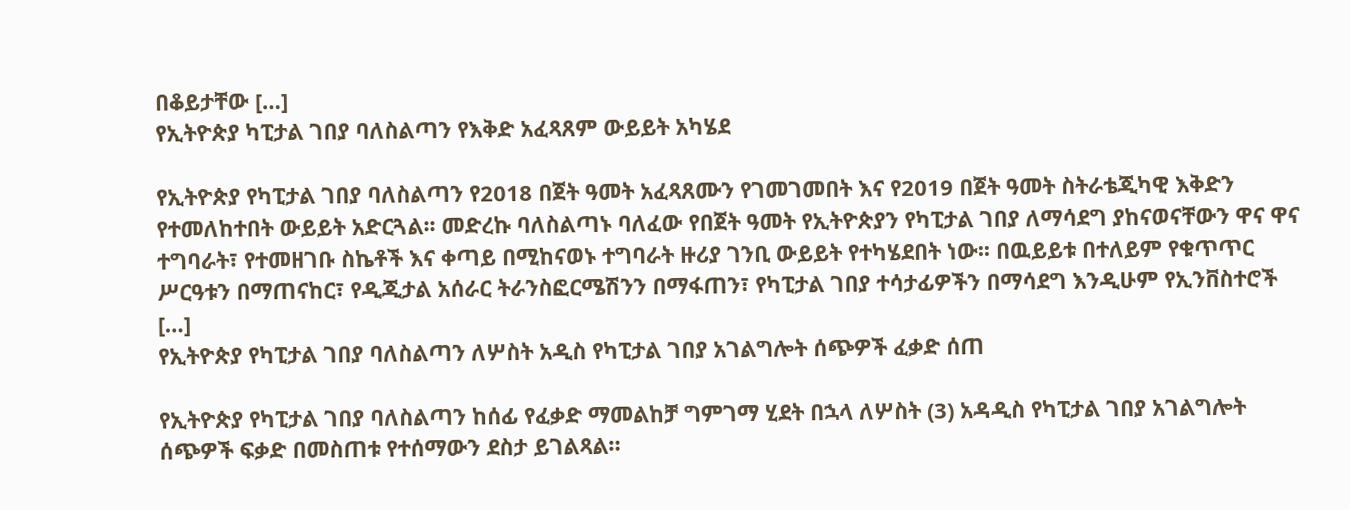በቆይታቸው […]
የኢትዮጵያ ካፒታል ገበያ ባለስልጣን የእቅድ አፈጻጸም ውይይት አካሄደ

የኢትዮጵያ የካፒታል ገበያ ባለስልጣን የ2018 በጀት ዓመት አፈጻጸሙን የገመገመበት እና የ2019 በጀት ዓመት ስትራቴጂካዊ እቅድን የተመለከተበት ውይይት አድርጓል፡፡ መድረኩ ባለስልጣኑ ባለፈው የበጀት ዓመት የኢትዮጵያን የካፒታል ገበያ ለማሳደግ ያከናወናቸውን ዋና ዋና ተግባራት፣ የተመዘገቡ ስኬቶች እና ቀጣይ በሚከናወኑ ተግባራት ዙሪያ ገንቢ ውይይት የተካሄደበት ነው፡፡ በዉይይቱ በተለይም የቁጥጥር ሥርዓቱን በማጠናከር፣ የዲጂታል አሰራር ትራንስፎርሜሽንን በማፋጠን፣ የካፒታል ገበያ ተሳታፊዎችን በማሳደግ እንዲሁም የኢንቨስተሮች […]
የኢትዮጵያ የካፒታል ገበያ ባለስልጣን ለሦስት አዲስ የካፒታል ገበያ አገልግሎት ሰጭዎች ፈቃድ ሰጠ

የኢትዮጵያ የካፒታል ገበያ ባለስልጣን ከሰፊ የፈቃድ ማመልከቻ ግምገማ ሂደት በኋላ ለሦስት (3) አዳዲስ የካፒታል ገበያ አገልግሎት ሰጭዎች ፍቃድ በመስጠቱ የተሰማውን ደስታ ይገልጻል።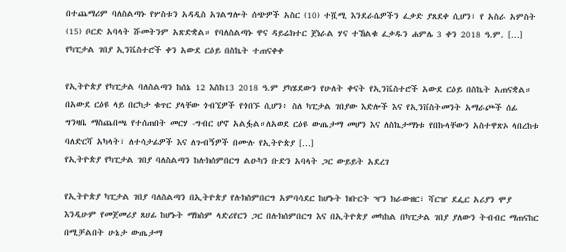በተጨማሪም ባለስልጣኑ የሦስቱን አዳዲስ አገልግሎት ሰጭዎች አስር (10) ተሿሚ እንደራሴዎችን ፈቃድ ያጸደቀ ሲሆን፣ የ አስራ አምስት (15) ቦርድ አባላት ሹመትንም አጽድቋል። የባለስልጣኑ ዋና ዳይሬክተር ጀነራል ሃና ተኸልቁ ፈቃዱን ሐምሌ 3 ቀን 2018 ዓ.ም. […]
የካፒታል ገበያ ኢንቬስተሮች ቀን አውደ ርዕይ በስኬት ተጠናቀቀ

የኢትዮጵያ የካፒታል ባለስልጣን ከሰኔ 12 እስከ13 2018 ዓ.ም ያካሄደውን የሁለት ቀናት የኢንቬስተሮች አውደ ርዕይ በስኬት አጠናቋል። በአውደ ርዕዩ ላይ በርካታ ቁጥር ያላቸው ጎብኚዎች የጎበኙ ሲሆን፥ ስለ ካፒታል ገበያው እድሎች እና የኢንቨስትመንት አማራጮች ሰፊ ግንዛቤ ማስጨበጫ የተሰጠበት መርሃ -ግብር ሆኖ አልፏል።ለአወደ ርዕዩ ውጤታማ መሆን እና ለስኬታማነቱ የበኩላቸውን አስተዋጽኦ ላበረከቱ ባለድርሻ አካላት፣ ለተሳታፊዎች እና ለጉብኝዎች በሙሉ የኢትዮጵያ […]
የኢትዮጵያ የካፒታል ገበያ ባለስልጣን ከሉክሰምበርግ ልዑካን ቡድን አባላት ጋር ውይይት አደረገ

የኢትዮጵያ ካፒታል ገበያ ባለስልጣን በኢትዮጵያ የሉክስምበርግ አምባሳደር ከሆኑት ክቡርት ዣን ክራውዘር፣ ሻርዠ ደፌር አሪያን ሞያ እንዲሁም የመጀመሪያ ጸሀፊ ከሆኑት ማክስም ላድሪየርን ጋር በሉክሰምበርግ እና በኢትዮጵያ መካከል በካፒታል ገበያ ያለውን ትብብር ማጠናከር በሚቻልበት ሁኔታ ውጤታማ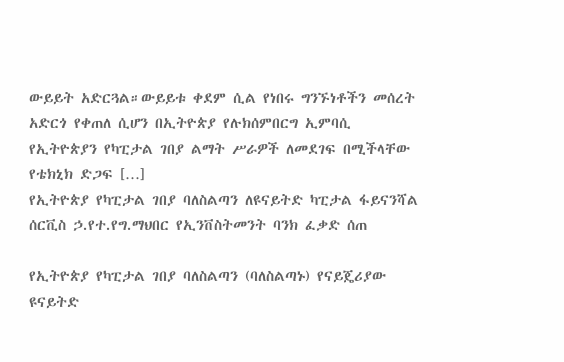ውይይት አድርጓል።ውይይቱ ቀደም ሲል የነበሩ ግንኙነቶችን መሰረት አድርጎ የቀጠለ ሲሆን በኢትዮጵያ የሉክሰምበርግ ኢምባሲ የኢትዮጵያን የካፒታል ገበያ ልማት ሥራዎች ለመደገፍ በሚችላቸው የቴክኒክ ድጋፍ […]
የኢትዮጵያ የካፒታል ገበያ ባለስልጣን ለዩናይትድ ካፒታል ፋይናንሻል ሰርቪስ ኃ.የተ.የግ.ማህበር የኢንቨስትመንት ባንክ ፈቃድ ሰጠ

የኢትዮጵያ የካፒታል ገበያ ባለስልጣን (ባለስልጣኑ) የናይጄሪያው ዩናይትድ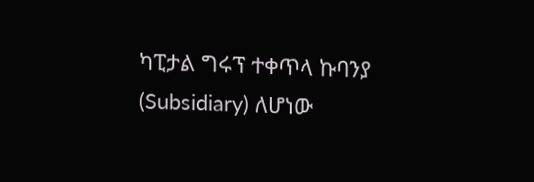ካፒታል ግሩፕ ተቀጥላ ኩባንያ (Subsidiary) ለሆነው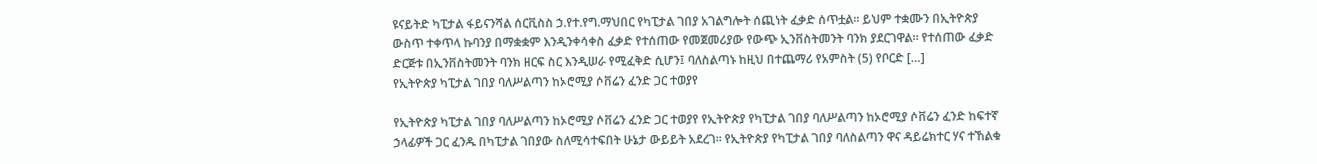ዩናይትድ ካፒታል ፋይናንሻል ሰርቪስስ ኃ.የተ.የግ.ማህበር የካፒታል ገበያ አገልግሎት ሰጪነት ፈቃድ ሰጥቷል። ይህም ተቋሙን በኢትዮጵያ ውስጥ ተቀጥላ ኩባንያ በማቋቋም እንዲንቀሳቀስ ፈቃድ የተሰጠው የመጀመሪያው የውጭ ኢንቨስትመንት ባንክ ያደርገዋል። የተሰጠው ፈቃድ ድርጅቱ በኢንቨስትመንት ባንክ ዘርፍ ስር እንዲሠራ የሚፈቅድ ሲሆን፤ ባለስልጣኑ ከዚህ በተጨማሪ የአምስት (5) የቦርድ […]
የኢትዮጵያ ካፒታል ገበያ ባለሥልጣን ከኦሮሚያ ሶቨሬን ፈንድ ጋር ተወያየ

የኢትዮጵያ ካፒታል ገበያ ባለሥልጣን ከኦሮሚያ ሶቨሬን ፈንድ ጋር ተወያየ የኢትዮጵያ የካፒታል ገበያ ባለሥልጣን ከኦሮሚያ ሶቨሬን ፈንድ ከፍተኛ ኃላፊዎች ጋር ፈንዱ በካፒታል ገበያው ስለሚሳተፍበት ሁኔታ ውይይት አደረገ፡፡ የኢትዮጵያ የካፒታል ገበያ ባለስልጣን ዋና ዳይሬክተር ሃና ተኸልቁ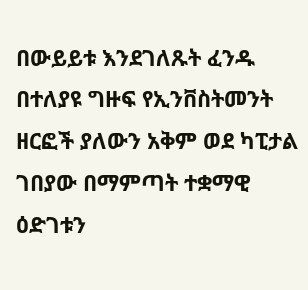በውይይቱ እንደገለጹት ፈንዱ በተለያዩ ግዙፍ የኢንቨስትመንት ዘርፎች ያለውን አቅም ወደ ካፒታል ገበያው በማምጣት ተቋማዊ ዕድገቱን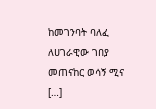ከመገንባት ባለፈ ለሀገራዊው ገበያ መጠናከር ወሳኝ ሚና […]